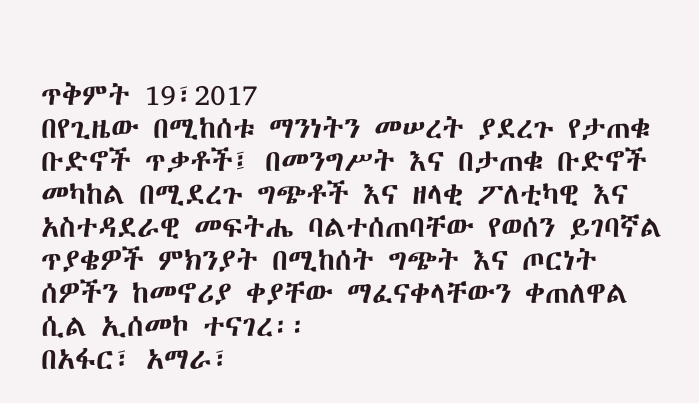ጥቅምት 19፣2017
በየጊዜው በሚከሰቱ ማንነትን መሠረት ያደረጉ የታጠቁ ቡድኖች ጥቃቶች፤ በመንግሥት እና በታጠቁ ቡድኖች መካከል በሚደረጉ ግጭቶች እና ዘላቂ ፖለቲካዊ እና አስተዳደራዊ መፍትሔ ባልተሰጠባቸው የወሰን ይገባኛል ጥያቄዎች ምክንያት በሚከሰት ግጭት እና ጦርነት ሰዎችን ከመኖሪያ ቀያቸው ማፈናቀላቸውን ቀጠለዋል ሲል ኢሰመኮ ተናገረ፡፡
በአፋር፣ አማራ፣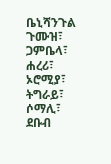ቤኒሻንጉል ጉሙዝ፣ ጋምቤላ፣ ሐረሪ፣ ኦሮሚያ፣ ትግራይ፣ ሶማሊ፣ ደቡብ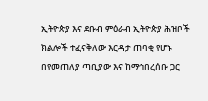ኢትዮጵያ እና ደቡብ ምዕራብ ኢትዮጵያ ሕዝቦች ክልሎች ተፈናቅለው እርዳታ ጠባቂ የሆኑ በየመጠለያ ጣቢያው እና ከማኅበረሰቡ ጋር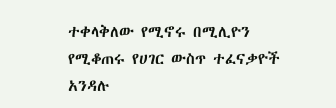ተቀላቅለው የሚኖሩ በሚሊዮን የሚቆጠሩ የሀገር ውስጥ ተፈናቃዮች አንዳሉ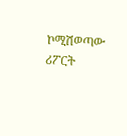ኮሚሽወጣው ሪፖርት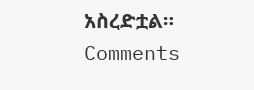አስረድቷል።
Comments